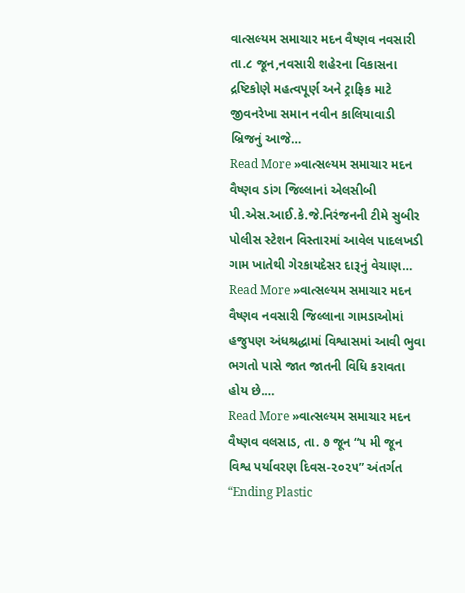વાત્સલ્યમ સમાચાર મદન વૈષ્ણવ નવસારી તા.૮ જૂન,નવસારી શહેરના વિકાસના દ્રષ્ટિકોણે મહત્વપૂર્ણ અને ટ્રાફિક માટે જીવનરેખા સમાન નવીન કાલિયાવાડી બ્રિજનું આજે…
Read More »વાત્સલ્યમ સમાચાર મદન વૈષ્ણવ ડાંગ જિલ્લાનાં એલસીબી પી.એસ.આઈ.કે.જે.નિરંજનની ટીમે સુબીર પોલીસ સ્ટેશન વિસ્તારમાં આવેલ પાદલખડી ગામ ખાતેથી ગેરકાયદેસર દારૂનું વેચાણ…
Read More »વાત્સલ્યમ સમાચાર મદન વૈષ્ણવ નવસારી જિલ્લાના ગામડાઓમાં હજુપણ અંધશ્રદ્ધામાં વિશ્વાસમાં આવી ભુવા ભગતો પાસે જાત જાતની વિધિ કરાવતા હોય છે.…
Read More »વાત્સલ્યમ સમાચાર મદન વૈષ્ણવ વલસાડ, તા. ૭ જૂન “૫ મી જૂન વિશ્વ પર્યાવરણ દિવસ-૨૦૨૫” અંતર્ગત “Ending Plastic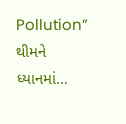Pollution” થીમને ધ્યાનમાં…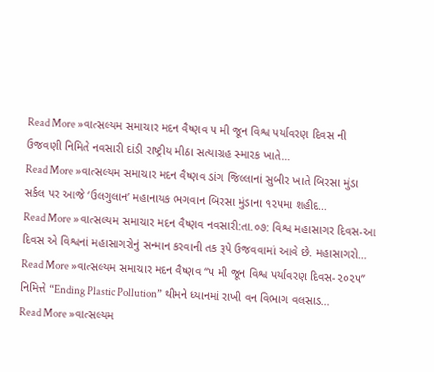Read More »વાત્સલ્યમ સમાચાર મદન વૈષ્ણવ ૫ મી જૂન વિશ્વ પર્યાવરણ દિવસ ની ઉજવણી નિમિતે નવસારી દાંડી રાષ્ટ્રીય મીઠા સત્યાગ્રહ સ્મારક ખાતે…
Read More »વાત્સલ્યમ સમાચાર મદન વૈષ્ણવ ડાંગ જિલ્લાનાં સુબીર ખાતે બિરસા મુંડા સર્કલ પર આજે ‘ઉલગુલાન’ મહાનાયક ભગવાન બિરસા મુંડાના ૧૨૫મા શહીદ…
Read More »વાત્સલ્યમ સમાચાર મદન વૈષ્ણવ નવસારી:તા.૦૭: વિશ્વ મહાસાગર દિવસ-આ દિવસ એ વિશ્વનાં મહાસાગરોનું સન્માન કરવાની તક રૂપે ઉજવવામાં આવે છે. મહાસાગરો…
Read More »વાત્સલ્યમ સમાચાર મદન વૈષ્ણવ “૫ મી જૂન વિશ્વ પર્યાવરણ દિવસ-૨૦૨૫” નિમિત્તે “Ending Plastic Pollution” થીમને ધ્યાનમાં રાખી વન વિભાગ વલસાડ…
Read More »વાત્સલ્યમ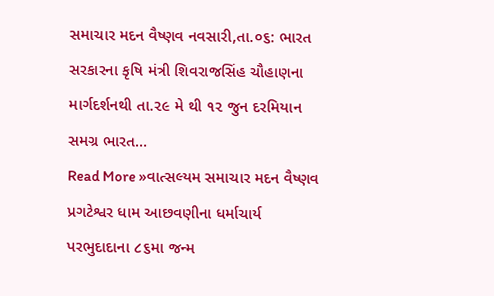સમાચાર મદન વૈષ્ણવ નવસારી,તા.૦૬: ભારત સરકારના કૃષિ મંત્રી શિવરાજસિંહ ચૌહાણના માર્ગદર્શનથી તા.૨૯ મે થી ૧૨ જુન દરમિયાન સમગ્ર ભારત…
Read More »વાત્સલ્યમ સમાચાર મદન વૈષ્ણવ પ્રગટેશ્વર ધામ આછવણીના ધર્માચાર્ય પરભુદાદાના ૮૬મા જન્મ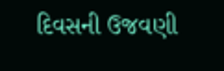દિવસની ઉજવણી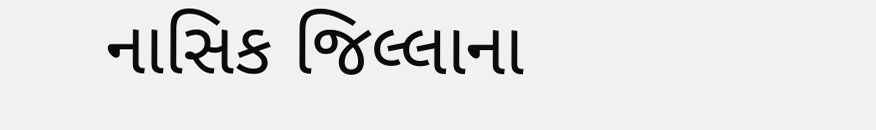નાસિક જિલ્લાના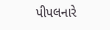પીપલનારે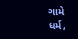ગામે ધર્મ,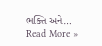ભક્તિ અને…
Read More »